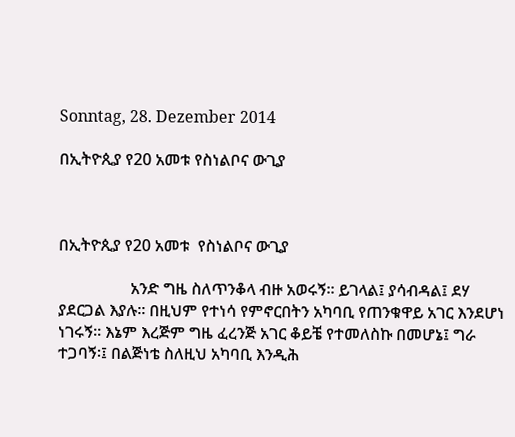Sonntag, 28. Dezember 2014

በኢትዮጲያ የ20 አመቱ የስነልቦና ውጊያ



በኢትዮጲያ የ20 አመቱ  የስነልቦና ውጊያ

                  አንድ ግዜ ስለጥንቆላ ብዙ አወሩኝ፡፡ ይገላል፤ ያሳብዳል፤ ደሃ ያደርጋል እያሉ፡፡ በዚህም የተነሳ የምኖርበትን አካባቢ የጠንቁዋይ አገር እንደሆነ ነገሩኝ፡፡ እኔም እረጅም ግዜ ፈረንጅ አገር ቆይቼ የተመለስኩ በመሆኔ፤ ግራ ተጋባኝ፡፤ በልጅነቴ ስለዚህ አካባቢ እንዲሕ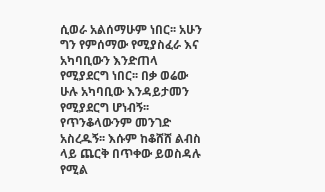ሲወራ አልሰማሁም ነበር፡፡ አሁን ግን የምሰማው የሚያስፈራ እና አካባቢውን እንድጠላ የሚያደርግ ነበር፡፡ በቃ ወሬው ሁሉ አካባቢው እንዳይታመን የሚያደርግ ሆነብኝ፡፡ የጥንቆላውንም መንገድ አስረዱኝ፡፡ እሱም ከቆሸሸ ልብስ ላይ ጨርቅ በጥቀው ይወስዳሉ የሚል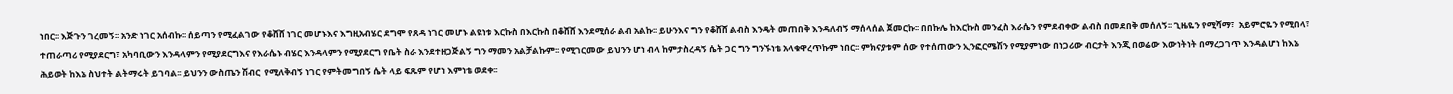ነበር፡፡ እጅጉን ገረመኝ፡፡ አንድ ነገር አሰብኩ፡፡ ሰይጣን የሚፈልገው የቆሸሸ ነገር መሆኑእና እግዚአብሄር ደግሞ የጸዳ ነገር መሆኑ ልዩነቱ እርኩስ በእርኩስ በቆሸሸ እንደሚሰራ ልብ አልኩ፡፡ ይሁንእና ግን የቆሸሸ ልብስ እንዴት መጠበቅ እንዳለብኝ ማሰላሰል ጀመርኩ፡፡ በበኩሌ ከእርኩስ መንፈስ እራሴን የምደብቀው ልብስ በመደበቅ መሰለኝ፡፡ ጊዜዬን የሚሻማ፣  አይምሮዬን የሚበላ፣ ተጠራጣሪ የሚያደርግ፣ አካባቢውን እንዳላምን የሚያደርግእና የእራሴኑ ብሄር እንዳላምን የሚያደርግ የቤት ስራ እንደተዘጋጅልኝ ግን ማመን አልቻልኩም፡፡ የሚገርመው ይህንን ሆነ ብላ ከምታስረዳኝ ሴት ጋር ግን ግንኙነቴ አላቁዋረጥኩም ነበር፡፡ ምክናያቱም ሰው የተሰጠውን ኢንፎርሜሽን የሚያምነው በነጋሪው ብርታት እንጂ በወሬው እውነትነት በማረጋገጥ እንዳልሆነ ከእኔ ሕይወት ከእኔ ስህተት ልትማሩት ይገባል፡፡ ይህንን ውስጤን ሽብር  የሚለቅብኝ ነገር የምትመግበኝ ሴት ላይ ፍጹም የሆነ እምነቴ ወደቀ፡፡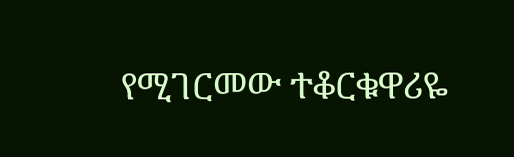የሚገርመው ተቆርቁዋሪዬ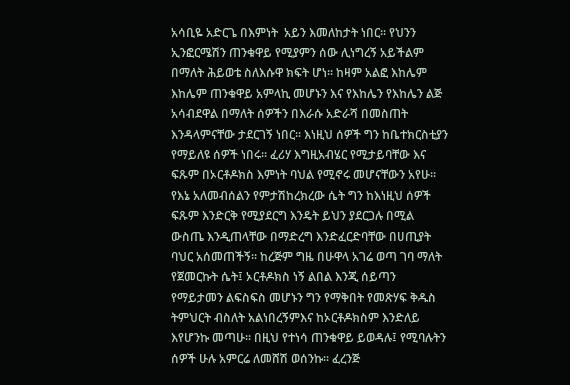አሳቢዬ አድርጌ በእምነት  አይን እመለከታት ነበር፡፡ የህንን ኢንፎርሜሽን ጠንቁዋይ የሚያምን ሰው ሊነግረኝ አይችልም በማለት ሕይወቴ ስለእሱዋ ክፍት ሆነ፡፡ ከዛም አልፎ እከሌም እከሌም ጠንቁዋይ አምላኪ መሆኑን እና የእከሌን የእከሌን ልጅ አሳብደዋል በማለት ሰዎችን በእራሱ አድራሻ በመስጠት እንዳላምናቸው ታደርገኝ ነበር፡፡ እነዚህ ሰዎች ግን ከቤተክርስቲያን የማይለዩ ሰዎች ነበሩ፡፡ ፈሪሃ እግዚአብሄር የሚታይባቸው እና ፍጹም በኦርቶዶክስ እምነት ባህል የሚኖሩ መሆናቸውን አየሁ፡፡ የእኔ አለመብሰልን የምታሽከረክረው ሴት ግን ከእነዚህ ሰዎች ፍጹም እንድርቅ የሚያደርግ እንዴት ይህን ያደርጋሉ በሚል ውስጤ እንዲጠላቸው በማድረግ እንድፈርድባቸው በሀጢያት ባህር አሰመጠችኝ፡፡ ከረጅም ግዜ በሁዋላ አገሬ ወጣ ገባ ማለት የጀመርኩት ሴት፤ ኦርቶዶክስ ነኝ ልበል እንጂ ሰይጣን የማይታመን ልፍስፍስ መሆኑን ግን የማቅበት የመጽሃፍ ቅዱስ ትምህርት ብስለት አልነበረኝምእና ከኦርቶዶክስም እንድለይ እየሆንኩ መጣሁ፡፡ በዚህ የተነሳ ጠንቁዋይ ይወዳሉ፤ የሚባሉትን ሰዎች ሁሉ አምርሬ ለመሸሽ ወሰንኩ፡፡ ፈረንጅ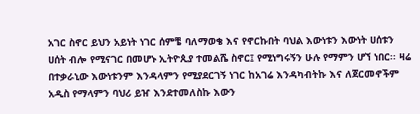አገር ስኖር ይህን አይነት ነገር ሰምቼ ባለማወቄ እና የኖርኩበት ባህል እውነቱን እውነት ሀሰቱን ሀሰት ብሎ የሚናገር በመሆኑ ኢትዮጲያ ተመልሼ ስኖር፤ የሚነግሩኝን ሁሉ የማምን ሆኘ ነበር፡፡ ዛሬ በተቃራኒው እውነቱንም እንዳላምን የሚያደርገኝ ነገር ከአገሬ እንዳካብትኩ እና ለጀርመኖችም አዲስ የማላምን ባህሪ ይዠ እንደተመለስኩ እውን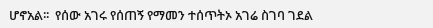ሆኖአል፡፡  የሰው አገሩ የሰጠኝ የማመን ተሰጥትኦ አገሬ ስገባ ገደል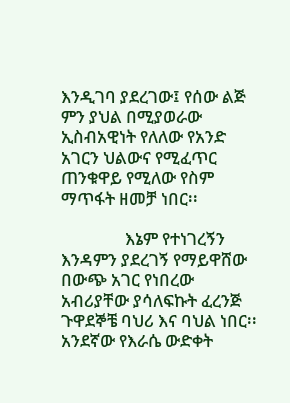እንዲገባ ያደረገው፤ የሰው ልጅ ምን ያህል በሚያወራው ኢስብአዊነት የለለው የአንድ አገርን ህልውና የሚፈጥር ጠንቁዋይ የሚለው የስም ማጥፋት ዘመቻ ነበር፡፡

                እኔም የተነገረኝን እንዳምን ያደረገኝ የማይዋሸው በውጭ አገር የነበረው አብሪያቸው ያሳለፍኩት ፈረንጅ ጉዋደኞቼ ባህሪ እና ባህል ነበር፡፡ አንደኛው የእራሴ ውድቀት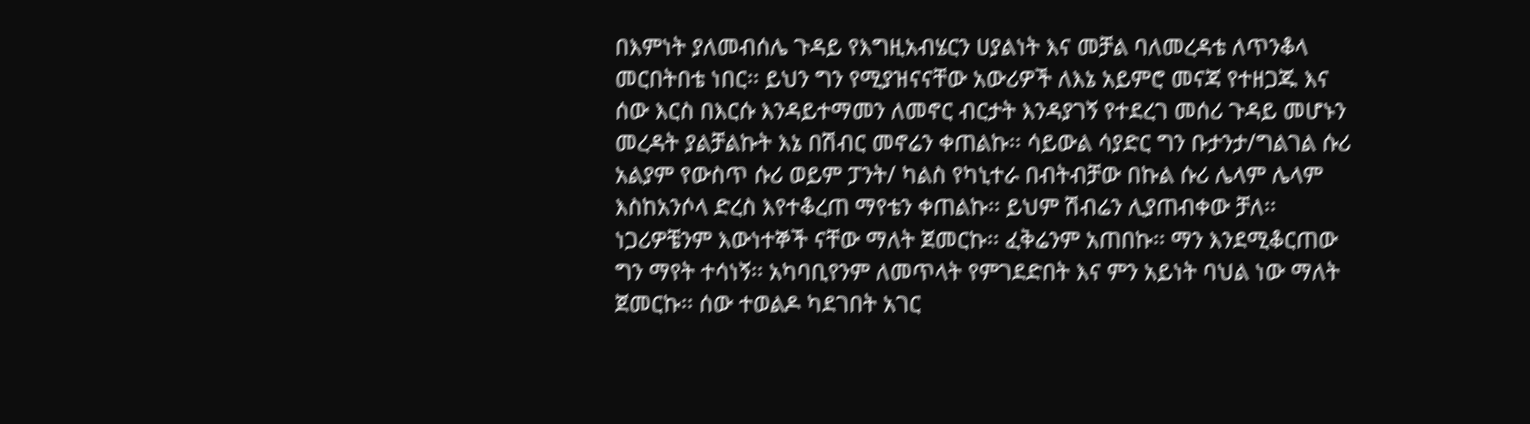በእምነት ያለመብሰሌ ጉዳይ የእግዚአብሄርን ሀያልነት እና መቻል ባለመረዳቴ ለጥንቆላ መርበትበቴ ነበር፡፡ ይህን ግን የሚያዝናናቸው አውሪዎች ለእኔ አይምሮ መናጃ የተዘጋጁ እና ሰው እርስ በእርሱ እንዳይተማመን ለመኖር ብርታት እንዳያገኝ የተደረገ መሰሪ ጉዳይ መሆኑን መረዳት ያልቻልኩት እኔ በሽብር መኖሬን ቀጠልኩ፡፡ ሳይውል ሳያድር ግን ቡታንታ/ግልገል ሱሪ አልያም የውስጥ ሱሪ ወይም ፓንት/ ካልስ የካኒተራ በብትብቻው በኩል ሱሪ ሌላም ሌላም እስከአንሶላ ድረስ እየተቆረጠ ማየቴን ቀጠልኩ፡፡ ይህም ሽብሬን ሊያጠብቀው ቻለ፡፡ ነጋሪዎቼንም እውነተኞች ናቸው ማለት ጀመርኩ፡፡ ፈቅሬንም አጠበኩ፡፡ ማን እንደሚቆርጠው ግን ማየት ተሳነኝ፡፡ አካባቢየንም ለመጥላት የምገደድበት እና ምን አይነት ባህል ነው ማለት ጀመርኩ፡፡ ሰው ተወልዶ ካደገበት አገር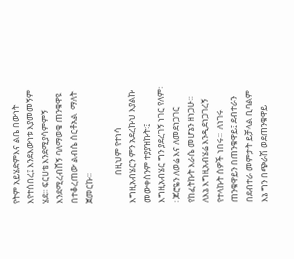የትም አይሄድምእና ልቤ በውነት እየተሰበረ፤ እንደእውነቱ እያመመኝም ሄደ፡፡ ፍርሀቴ እንደሚያሳምምኝ እንደሚረብሸኝ ባለማወቄ ጠንቁዋዩ በተቆረጠው ልብሴ ሰርቶአል  ማለት ጀመርኩ፡፡

              በዚህም የተነሳ እግዚአብሄርን ምን አደረኩህ እያልኩ መውቀስንም ተያያዝኩት፡፤ እግዚአብሄር ግን ያደረገኝ ነገር የለም፡፡ ጆሮዬን ለወሬ እና ለመደነጋገር የከፈትኩት እራሴ መሆኔን ዘነጋሁ፡፡ለእኔ እግዚአብሄሬ እንዲደነጋገረኝ የተላኩት ሰዎች ነበሩ፡፡  ለነገሩ ጠንቁዋይን በጠንቁዋይ፤ ደብተራን በደብተራ መምታት ይቻላል ቢባልም እኔ ግን በጭራሽ ወደጠንቁዋይ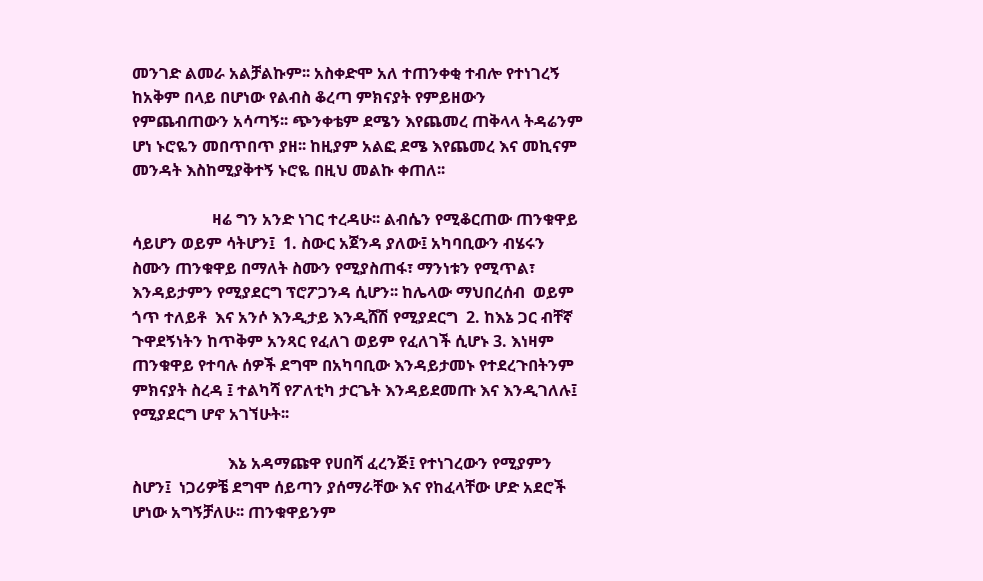መንገድ ልመራ አልቻልኩም፡፡ አስቀድሞ አለ ተጠንቀቂ ተብሎ የተነገረኝ  ከአቅም በላይ በሆነው የልብስ ቆረጣ ምክናያት የምይዘውን የምጨብጠውን አሳጣኝ፡፡ ጭንቀቴም ደሜን እየጨመረ ጠቅላላ ትዳሬንም ሆነ ኑሮዬን መበጥበጥ ያዘ፡፡ ከዚያም አልፎ ደሜ እየጨመረ እና መኪናም መንዳት እስከሚያቅተኝ ኑሮዬ በዚህ መልኩ ቀጠለ፡፡

                    ዛሬ ግን አንድ ነገር ተረዳሁ፡፡ ልብሴን የሚቆርጠው ጠንቁዋይ ሳይሆን ወይም ሳትሆን፤  1. ስውር አጀንዳ ያለው፤ አካባቢውን ብሄሩን ስሙን ጠንቁዋይ በማለት ስሙን የሚያስጠፋ፣ ማንነቱን የሚጥል፣ እንዳይታምን የሚያደርግ ፕሮፖጋንዳ ሲሆን፡፡ ከሌላው ማህበረሰብ  ወይም ጎጥ ተለይቶ  እና አንሶ እንዲታይ እንዲሸሽ የሚያደርግ  2. ከእኔ ጋር ብቸኛ ጉዋደኝነትን ከጥቅም አንጻር የፈለገ ወይም የፈለገች ሲሆኑ 3. እነዛም ጠንቁዋይ የተባሉ ሰዎች ደግሞ በአካባቢው እንዳይታመኑ የተደረጉበትንም ምክናያት ስረዳ ፤ ተልካሻ የፖለቲካ ታርጌት እንዳይደመጡ እና እንዲገለሉ፤ የሚያደርግ ሆኖ አገኘሁት፡፡

                        እኔ አዳማጩዋ የሀበሻ ፈረንጅ፤ የተነገረውን የሚያምን ስሆን፤  ነጋሪዎቼ ደግሞ ሰይጣን ያሰማራቸው እና የከፈላቸው ሆድ አደሮች ሆነው አግኝቻለሁ፡፡ ጠንቁዋይንም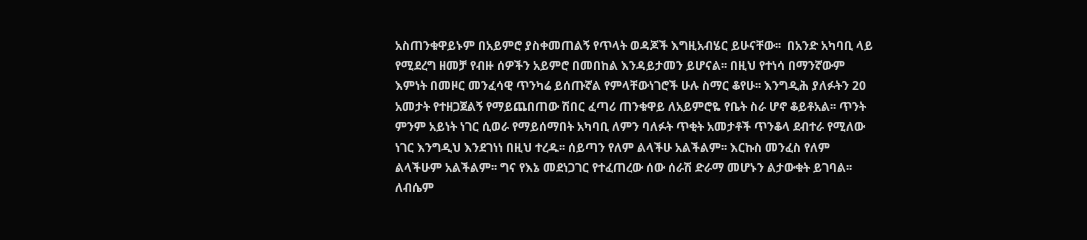አስጠንቁዋይኑም በአይምሮ ያስቀመጠልኝ የጥላት ወዳጆች እግዚአብሄር ይሁናቸው፡፡  በአንድ አካባቢ ላይ የሚደረግ ዘመቻ የብዙ ሰዎችን አይምሮ በመበከል እንዳይታመን ይሆናል፡፡ በዚህ የተነሳ በማንኛውም እምነት በመዞር መንፈሳዊ ጥንካሬ ይሰጡኛል የምላቸውነገሮች ሁሉ ስማር ቆየሁ፡፡ እንግዲሕ ያለፉትን 20 አመታት የተዘጋጀልኝ የማይጨበጠው ሽበር ፈጣሪ ጠንቁዋይ ለአይምሮዬ የቤት ስራ ሆኖ ቆይቶአል፡፡ ጥንት ምንም አይነት ነገር ሲወራ የማይሰማበት አካባቢ ለምን ባለፉት ጥቂት አመታቶች ጥንቆላ ደብተራ የሚለው ነገር እንግዲህ እንደገነነ በዚህ ተረዱ፡፡ ሰይጣን የለም ልላችሁ አልችልም፡፡ እርኩስ መንፈስ የለም ልላችሁም አልችልም፡፡ ግና የእኔ መደነጋገር የተፈጠረው ሰው ሰራሽ ድራማ መሆኑን ልታውቁት ይገባል፡፡ ለብሴም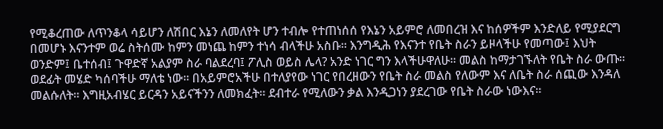የሚቆረጠው ለጥንቆላ ሳይሆን ለሽበር እኔን ለመለየት ሆን ተብሎ የተጠነሰሰ የእኔን አይምሮ ለመበረዝ እና ከሰዎችም እንድለይ የሚያደርግ በመሆኑ እናንተም ወሬ ስትሰሙ ከምን መነጨ ከምን ተነሳ ብላችሁ አስቡ፡፡ እንግዲሕ የእናንተ የቤት ስራን ይዞላችሁ የመጣው፤ እህት ወንድም፤ ቤተሰብ፤ ጉዋድኛ አልያም ስራ ባልደረባ፤ ፖሊስ ወይስ ሌላ? አንድ ነገር ግን እላችሁዋለሁ፡፡ መልስ ከማታገኙለት የቤት ስራ ውጡ፡፡ ወደፊት መሄድ ካሰባችሁ ማለቴ ነው፡፡ በአይምሮአችሁ በተለያየው ነገር የበረዘውን የቤት ስራ መልስ የለውም እና ለቤት ስራ ሰጪው እንዳለ መልሱለት፡፡ እግዚአብሄር ይርዳን አይናችንን ለመክፈት፡፡ ደብተራ የሚለውን ቃል እንዲጋነን ያደረገው የቤት ስራው ነውእና፡፡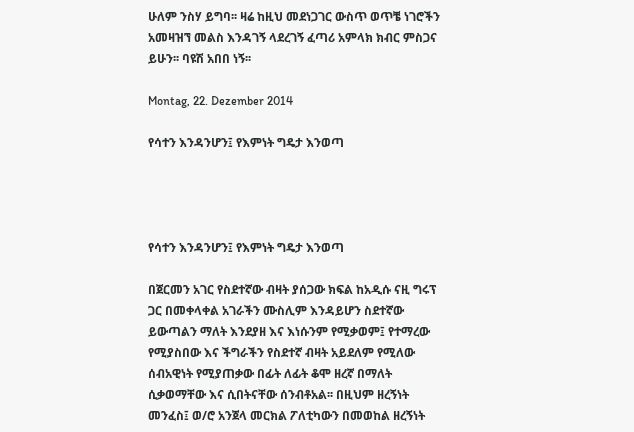ሁለም ንስሃ ይግባ፡፡ ዛሬ ከዚህ መደነጋገር ውስጥ ወጥቼ ነገሮችን አመዛዝኘ መልስ እንዳገኝ ላደረገኝ ፈጣሪ አምላክ ክብር ምስጋና ይሁን፡፡ ባዩሽ አበበ ነኝ፡፡

Montag, 22. Dezember 2014

የሳተን እንዳንሆን፤ የእምነት ግዴታ እንወጣ




የሳተን እንዳንሆን፤ የእምነት ግዴታ እንወጣ

በጀርመን አገር የስደተኛው ብዛት ያሰጋው ክፍል ከአዲሱ ናዚ ግሩፕ ጋር በመቀላቀል አገራችን ሙስሊም እንዳይሆን ስደተኛው ይውጣልን ማለት እንደያዘ እና እነሱንም የሚቃወም፤ የተማረው የሚያስበው እና ችግራችን የስደተኛ ብዛት አይደለም የሚለው ሰብአዊነት የሚያጠቃው በፊት ለፊት ቆሞ ዘረኛ በማለት ሲቃወማቸው እና ሲበትናቸው ሰንብቶአል፡፡ በዚህም ዘረኝነት መንፈስ፤ ወ/ሮ አንጀላ መርክል ፖለቲካውን በመወከል ዘረኝነት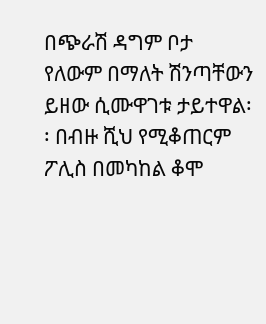በጭራሽ ዳግም ቦታ የለውም በማለት ሽንጣቸውን ይዘው ሲሙዋገቱ ታይተዋል፡፡ በብዙ ሺህ የሚቆጠርም ፖሊስ በመካከል ቆሞ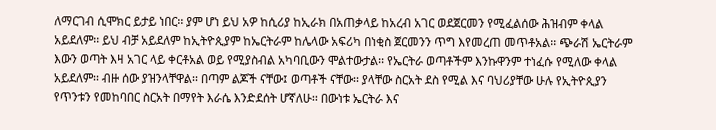ለማርገብ ሲሞክር ይታይ ነበር፡፡ ያም ሆነ ይህ አዎ ከሲሪያ ከኢራክ በአጠቃላይ ከአረብ አገር ወደጀርመን የሚፈልሰው ሕዝብም ቀላል አይደለም፡፡ ይህ ብቻ አይደለም ከኢትዮጲያም ከኤርትራም ከሌላው አፍሪካ በነቂስ ጀርመንን ጥግ እየመረጠ መጥቶአል፡፡ ጭራሽ ኤርትራም እውን ወጣት እዛ አገር ላይ ቀርቶአል ወይ የሚያስብል አካባቢውን ሞልተውታል፡፡ የኤርትራ ወጣቶችም እንኩዋንም ተነፈሱ የሚለው ቀላል አይደለም፡፡ ብዙ ሰው ያዝንላቸዋል፡፡ በጣም ልጆች ናቸው፤ ወጣቶች ናቸው፡፡ ያላቸው ስርአት ደስ የሚል እና ባህሪያቸው ሁሉ የኢትዮጲያን የጥንቱን የመከባበር ስርአት በማየት እራሴ እንድደሰት ሆኛለሁ፡፡ በውነቱ ኤርትራ እና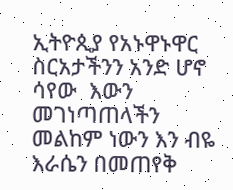ኢትዮጲያ የአኑዋኑዋር ስርአታችንን አንድ ሆኖ ሳየው  እውን መገነጣጠላችን መልከም ነውን እን ብዬ እራሴን በመጠየቅ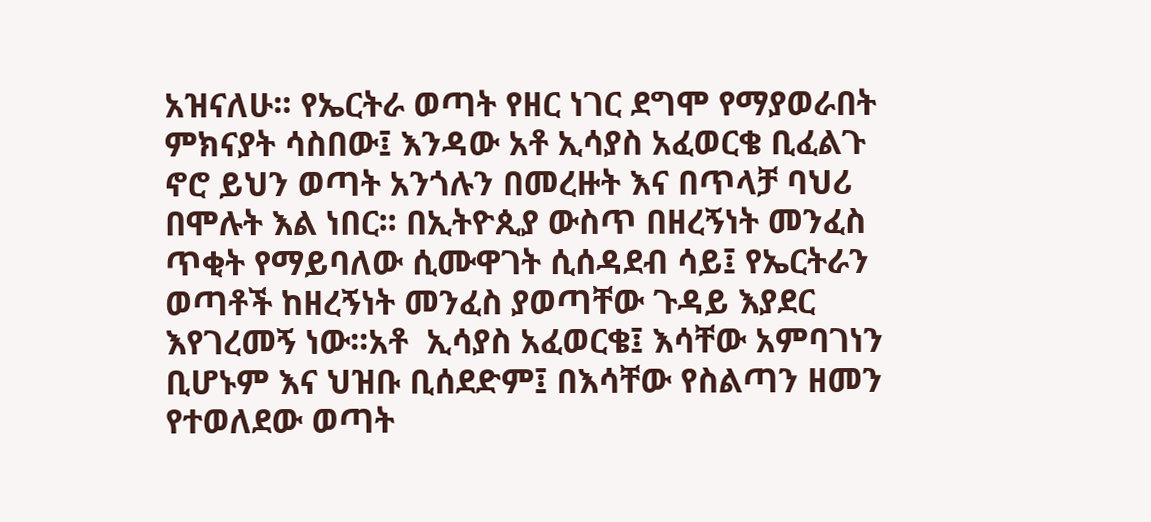አዝናለሁ፡፡ የኤርትራ ወጣት የዘር ነገር ደግሞ የማያወራበት ምክናያት ሳስበው፤ እንዳው አቶ ኢሳያስ አፈወርቄ ቢፈልጉ ኖሮ ይህን ወጣት አንጎሉን በመረዙት እና በጥላቻ ባህሪ በሞሉት እል ነበር፡፡ በኢትዮጲያ ውስጥ በዘረኝነት መንፈስ ጥቂት የማይባለው ሲሙዋገት ሲሰዳደብ ሳይ፤ የኤርትራን ወጣቶች ከዘረኝነት መንፈስ ያወጣቸው ጉዳይ እያደር እየገረመኝ ነው፡፡አቶ  ኢሳያስ አፈወርቄ፤ እሳቸው አምባገነን ቢሆኑም እና ህዝቡ ቢሰደድም፤ በእሳቸው የስልጣን ዘመን የተወለደው ወጣት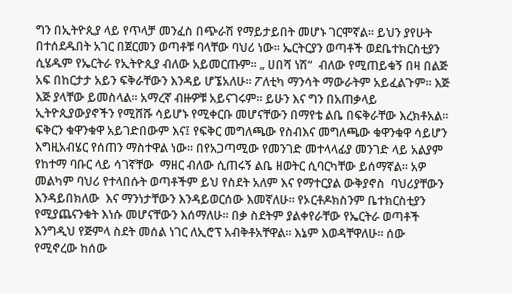ግን በኢትዮጲያ ላይ የጥላቻ መንፈስ በጭራሽ የማይታይበት መሆኑ ገርሞኛል፡፡ ይህን ያየሁት በተሰደዱበት አገር በጀርመን ወጣቶቹ ባላቸው ባህሪ ነው፡፡ ኤርትርያን ወጣቶች ወደቤተክርስቲያን ሲሄዱም የኤርትራ የኢትዮጲያ ብለው አይመርጡም፡፡ „ ሀበሻ ነሽ“  ብለው የሚጠይቁኝ በዛ በልጅ አፍ በከርታታ አይን ፍቅራቸውን እንዳይ ሆኜአለሁ፡፡ ፖለቲካ ማንሳት ማውራትም አይፈልጉም፡፡ እጅ እጅ ያላቸው ይመስላል፡፡ አማረኛ ብዙዎቹ አይናገሩም፡፡ ይሁን እና ግን በአጠቃላይ ኢትዮጲያውያኖችን የሚሸሹ ሳይሆኑ የሚቀርቡ መሆናቸውን በማየቴ ልቤ በፍቅራቸው እረክቶአል፡፡ ፍቅርን ቁዋንቁዋ አይገድበውም እና፤ የፍቅር መግለጫው የስብእና መግለጫው ቁዋንቁዋ ሳይሆን እግዚአብሄር የሰጠን ማስተዋል ነው፡፡ በየአጋጣሚው የመንገድ መተላላፊያ መንገድ ላይ አልያም የከተማ ባቡር ላይ ሳገኛቸው  ማዘር ብለው ሲጠሩኝ ልቤ ዘወትር ሲባርካቸው ይሰማኛል፡፡ አዎ መልካም ባህሪ የተላበሱት ወጣቶችም ይህ የስደት አለም እና የማተርያል ውቅያኖስ  ባህሪያቸውን እንዳይበክለው  እና ማንነታቸውን እንዳይወርሰው እመኛለሁ፡፡ የኦርቶዶክስንም ቤተክርስቲያን የሚያጨናንቁት እነሱ መሆናቸውን እሰማለሁ፡፡ በቃ ስደትም ያልቀየራቸው የኤርትራ ወጣቶች እንግዲህ የጅምላ ስደት መሰል ነገር ለኢሮፕ አብቅቶአቸዋል፡፡ እኔም እወዳቸዋለሁ፡፡ ሰው የሚኖረው ከሰው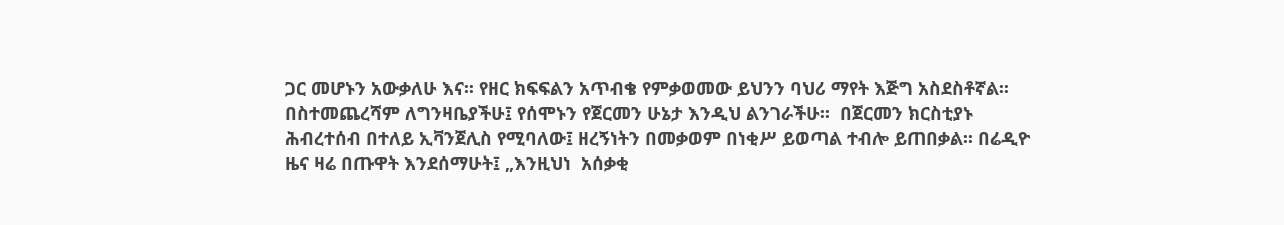ጋር መሆኑን አውቃለሁ እና፡፡ የዘር ክፍፍልን አጥብቄ የምቃወመው ይህንን ባህሪ ማየት እጅግ አስደስቶኛል፡፡
በስተመጨረሻም ለግንዛቤያችሁ፤ የሰሞኑን የጀርመን ሁኔታ እንዲህ ልንገራችሁ፡፡  በጀርመን ክርስቲያኑ ሕብረተሰብ በተለይ ኢቫንጀሊስ የሚባለው፤ ዘረኝነትን በመቃወም በነቂሥ ይወጣል ተብሎ ይጠበቃል፡፡ በሬዲዮ ዜና ዛሬ በጡዋት እንደሰማሁት፤ „እንዚህነ  አሰቃቂ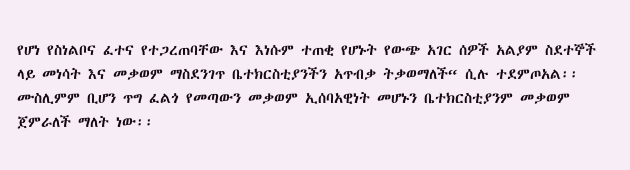የሆነ የስነልቦና ፈተና የተጋረጠባቸው እና እነሱም ተጠቂ የሆኑት የውጭ አገር ሰዎች አልያም ስደተኞች ላይ መነሳት እና መቃወም ማስደንገጥ ቤተክርስቲያንችን አጥብቃ ትቃወማለች“ ሲሉ ተደምጦአል፡፡  ሙስሊምም ቢሆን ጥግ ፈልጎ የመጣውን መቃወም ኢሰባአዊነት መሆኑን ቤተክርስቲያንም መቃወም ጀምራለች ማለት ነው፡፡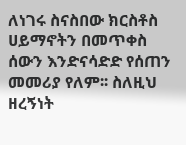ለነገሩ ስናስበው ክርስቶስ ሀይማኖትን በመጥቀስ ሰውን እንድናሳድድ የሰጠን መመሪያ የለም፡፡ ስለዚህ ዘረኝነት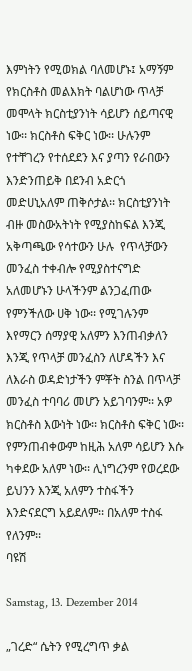እምነትን የሚወክል ባለመሆኑ፤ አማኝም የክርስቶስ መልእክት ባልሆነው ጥላቻ መሞላት ክርስቲያንነት ሳይሆን ሰይጣናዊ ነው፡፡ ክርስቶስ ፍቅር ነው፡፡ ሁሉንም የተቸገረን የተሰደደን እና ያጣን የራበውን እንድንጠይቅ በደንብ አድርጎ መድሀኒአለም ጠቅሶታል፡፡ ክርስቲያንነት ብዙ መስውአትነት የሚያስከፍል እንጂ አቅጣጫው የሳተውን ሁሉ  የጥላቻውን መንፈስ ተቀብሎ የሚያስተናግድ አለመሆኑን ሁላችንም ልንጋፈጠው የምንችለው ሀቅ ነው፡፡ የሚገሉንም እየማርን ሰማያዊ አለምን እንጠብቃለን እንጂ የጥላቻ መንፈስን ለሆዳችን እና ለእራስ ወዳድነታችን ምቾት ስንል በጥላቻ መንፈስ ተባባሪ መሆን አይገባንም፡፡ አዎ ክርስቶስ እውነት ነው፡፡ ክርስቶስ ፍቅር ነው፡፡ የምንጠብቀውም ከዚሕ አለም ሳይሆን እሱ ካቀደው አለም ነው፡፡ ሊነግረንም የወረደው ይህንን እንጂ አለምን ተስፋችን እንድናደርግ አይደለም፡፡ በአለም ተስፋ የለንም፡፡
ባዩሽ

Samstag, 13. Dezember 2014

„ገረድ“ ሴትን የሚረግጥ ቃል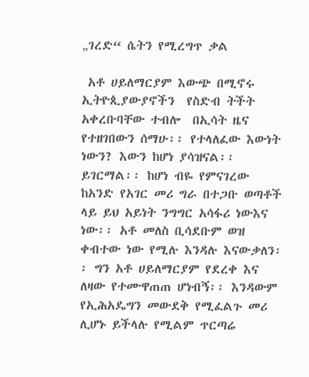„ገረድ“ ሴትን የሚረግጥ ቃል

 አቶ ሀይለማርያም እውጭ በሚኖሩ ኢትዮጲያውያኖችን  የስድብ ትችት አቀረቡባቸው ተብሎ  በኢሳት ዜና የተዘገበውን ሰማሁ፡፡ የተላለፈው እውነት ነውን? እውን ከሆነ ያሳዝናል፡፡ ይገርማል፡፡ ከሆነ ብዬ የምናገረው ከአንድ የአገር መሪ ግራ በተጋቡ ወጣቶች ላይ ይህ አይነት ንግግር አሳፋሪ ነውእና ነው፡፡ አቶ መለስ ቢሳደቡም ወዝ ቀብተው ነው የሚሉ እንዳሉ እናውቃለን፡፡ ግን አቶ ሀይለማርያም የደረቀ እና ለዛው የተሙዋጠጠ ሆነብኝ፡፡ እንዳውም የኢሕአዴግን መውደቅ የሚፈልጉ መሪ ሊሆኑ ይችላሉ የሚልም ጥርጣሬ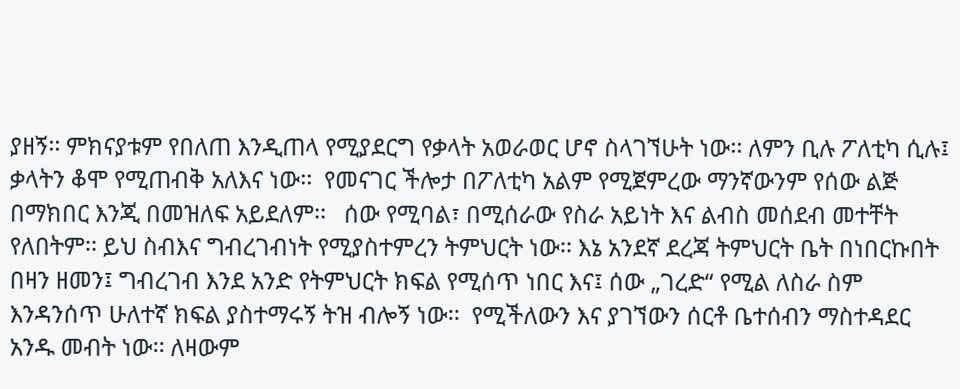ያዘኝ፡፡ ምክናያቱም የበለጠ እንዲጠላ የሚያደርግ የቃላት አወራወር ሆኖ ስላገኘሁት ነው፡፡ ለምን ቢሉ ፖለቲካ ሲሉ፤ ቃላትን ቆሞ የሚጠብቅ አለእና ነው፡፡  የመናገር ችሎታ በፖለቲካ አልም የሚጀምረው ማንኛውንም የሰው ልጅ በማክበር እንጂ በመዝለፍ አይደለም፡፡   ሰው የሚባል፣ በሚሰራው የስራ አይነት እና ልብስ መሰደብ መተቸት የለበትም፡፡ ይህ ስብእና ግብረገብነት የሚያስተምረን ትምህርት ነው፡፡ እኔ አንደኛ ደረጃ ትምህርት ቤት በነበርኩበት በዛን ዘመን፤ ግብረገብ እንደ አንድ የትምህርት ክፍል የሚሰጥ ነበር እና፤ ሰው „ገረድ“ የሚል ለስራ ስም  እንዳንሰጥ ሁለተኛ ክፍል ያስተማሩኝ ትዝ ብሎኝ ነው፡፡  የሚችለውን እና ያገኘውን ሰርቶ ቤተሰብን ማስተዳደር አንዱ መብት ነው፡፡ ለዛውም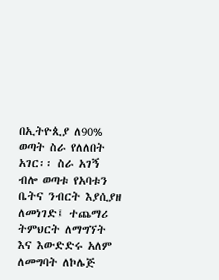በኢትዮጲያ ለ90% ወጣት ስራ የለለበት አገር፡፡ ስራ አገኝ ብሎ ወጣቱ የአባቱን ቤትና ንብርት እያሲያዘ ለመነገድ፤ ተጨማሪ ትምህርት ለማግኘት እና እውድድሩ አለም ለመግባት ለኮሌጅ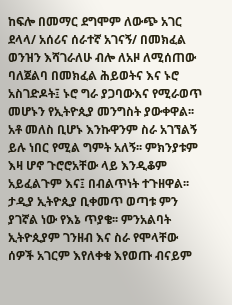ከፍሎ በመማር ደግሞም ለውጭ አገር ደላላ/ አሰሪና ሰራተኛ አገናኝ/ በመክፈል ወንዝን እሻገራለሁ ብሎ ለአዞ ለሚሰጠው ባለጀልባ በመክፈል ሕይወትና እና ኑሮ አስገድዶት፤ ኑሮ ግራ ያጋባውእና የሚራወጥ መሆኑን የኢትዮጲያ መንግስት ያውቀዋል፡፡ አቶ መለስ ቢሆኑ እንኩዋንም ስራ አገኘልኝ ይሉ ነበር የሚል ግምት አለኝ፡፡ ምክንያቱም እዛ ሆኖ ጉሮሮአቸው ላይ እንዲቆም አይፈልጉም እና፤ በብልጥነት ተጉዘዋል፡፡  ታዲያ ኢትዮጲያ ቢቀመጥ ወጣቱ ምን ያገኛል ነው የእኔ ጥያቄ፡፡ ምንአልባት ኢትዮጲያም ገንዘብ እና ስራ የሞላቸው ሰዎች አገርም እየለቀቁ እየወጡ ብናይም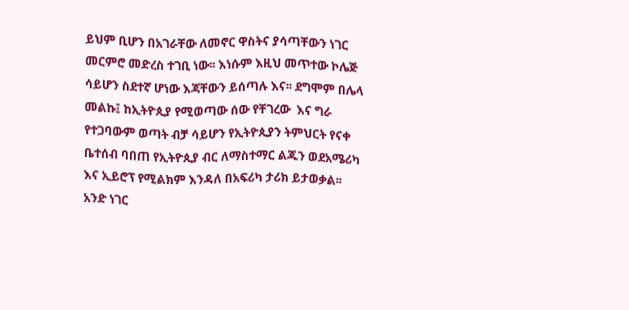ይህም ቢሆን በአገራቸው ለመኖር ዋስትና ያሳጣቸውን ነገር መርምሮ መድረስ ተገቢ ነው፡፡ እነሱም እዚህ መጥተው ኮሌጅ ሳይሆን ስደተኛ ሆነው እጃቸውን ይሰጣሉ እና፡፡ ደግሞም በሌላ መልኩ፤ ከኢትዮጲያ የሚወጣው ሰው የቸገረው  እና ግራ የተጋባውም ወጣት ብቻ ሳይሆን የኢትዮጲያን ትምህርት የናቀ ቤተሰብ ባበጠ የኢትዮጲያ ብር ለማስተማር ልጁን ወደአሜሪካ እና ኢይሮፕ የሚልክም እንዳለ በአፍሪካ ታሪክ ይታወቃል፡፡ አንድ ነገር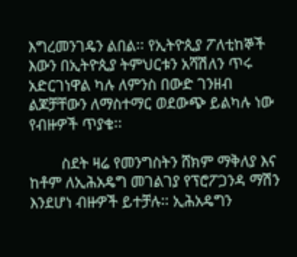እግረመንገዴን ልበል፡፡ የኢትዮጲያ ፖለቲከኞች እውን በኢትዮጲያ ትምህርቱን አሻሽለን ጥሩ አድርገነዋል ካሉ ለምንስ በውድ ገንዘብ ልጆቻቸውን ለማስተማር ወደውጭ ይልካሉ ነው የብዙዎች ጥያቄ፡፡

        ስደት ዛሬ የመንግስትን ሸክም ማቅለያ እና ከቶም ለኢሕአዴግ መገልገያ የፕሮፖጋንዳ ማሽን እንደሆነ ብዙዎች ይተቻሉ፡፡ ኢሕአዴግን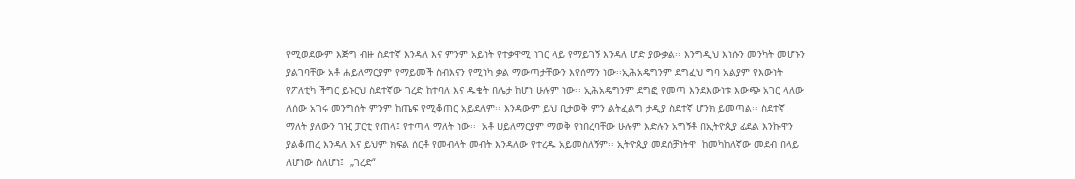የሚወደውም እጅግ ብዙ ስደተኛ እንዳለ እና ምንም አይነት የተቃዋሚ ነገር ላይ የማይገኝ እንዳለ ሆድ ያውቃል፡፡ እንግዲህ እነሱን መንካት መሆኑን ያልገባቸው አቶ ሐይለማርያም የማይመች ስብእናን የሚነካ ቃል ማውጣታቸውን እየሰማን ነው፡፡ኢሕአዴግንም ደግፈህ ግባ አልያም የእውነት የፖለቲካ ችግር ይኑርህ ስደተኛው ገረድ ከተባለ እና ዱቄት በሌታ ከሆነ ሁሉም ነው፡፡ ኢሕአዴግንም ደግፎ የመጣ እንደእውነቱ እውጭ አገር ላለው ለሰው አገሩ መንግሰት ምንም ከጤፍ የሚቆጠር አይደለም፡፡ እንዳውም ይህ ቢታወቅ ምን ልትፈልግ ታዲያ ስደተኛ ሆንክ ይመጣል፡፡ ስደተኛ ማለት ያለውን ገዢ ፓርቲ የጠላ፤ የተጣላ ማለት ነው፡፡  አቶ ሀይለማርያም ማወቅ የነበረባቸው ሁሉም እድሉን አግኝቶ በኢትዮጲያ ፊደል እንኩዋን ያልቆጠረ እንዳለ እና ይህም ክፍል ሰርቶ የመብላት መብት እንዳለው የተረዱ አይመስለኝም፡፡ ኢትዮጲያ መደሰቻነትዋ  ከመካከለኛው መደብ በላይ ለሆነው ስለሆነ፤  „ገረድ“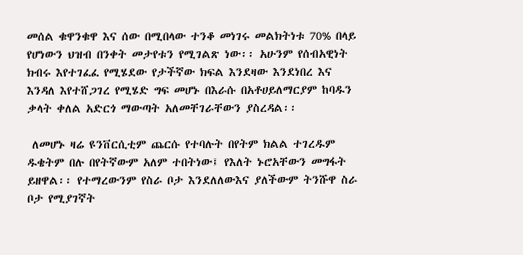መሰል ቁዋንቁዋ እና ሰው በሚበላው ተንቆ መነገሩ መልክትነቱ 70% በላይ የሆነውን ህዝብ በንቀት መታየቱን የሚገልጽ ነው፡፡ አሁንም የሰብአዊነት ክብሩ እየተገፈፈ የሚሄደው የታችኛው ክፍል እንደዛው እንደነበረ እና እንዳለ እየተሸጋገረ የሚሄድ ግፍ መሆኑ በእራሱ በአቶሀይለማርያም ከባዱን ቃላት ቀለል አድርጎ ማውጣት አለመቸገራቸውን ያስረዳል፡፡

 ለመሆኑ ዛሬ ዩንቨርሲቲም ጨርሱ የተባሉት በየትም ክልል ተገረዱም ዱቄትም በሉ በየትኛውም አለም ተበትነው፤ የእለት ኑሮአቸውን መግፋት ይዘዋል፡፡ የተማረውንም የስራ ቦታ እንደለለውእና ያለችውም ትንሹዋ ስራ ቦታ የሚያገኛት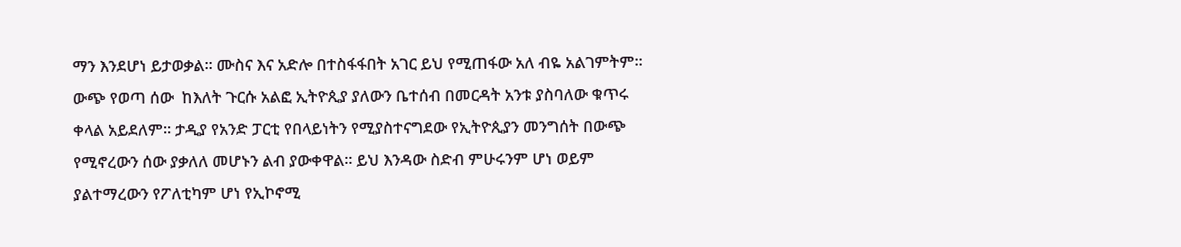ማን እንደሆነ ይታወቃል፡፡ ሙስና እና አድሎ በተስፋፋበት አገር ይህ የሚጠፋው አለ ብዬ አልገምትም፡፡ ውጭ የወጣ ሰው  ከእለት ጉርሱ አልፎ ኢትዮጲያ ያለውን ቤተሰብ በመርዳት አንቱ ያስባለው ቁጥሩ ቀላል አይደለም፡፡ ታዲያ የአንድ ፓርቲ የበላይነትን የሚያስተናግደው የኢትዮጲያን መንግሰት በውጭ የሚኖረውን ሰው ያቃለለ መሆኑን ልብ ያውቀዋል፡፡ ይህ እንዳው ስድብ ምሁሩንም ሆነ ወይም ያልተማረውን የፖለቲካም ሆነ የኢኮኖሚ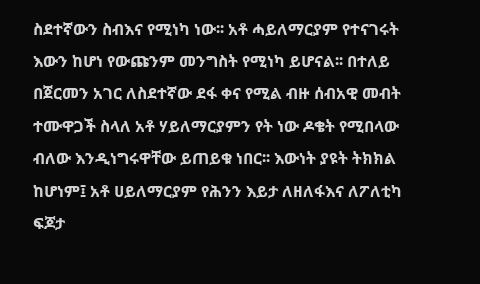ስደተኛውን ስብእና የሚነካ ነው፡፡ አቶ ሓይለማርያም የተናገሩት እውን ከሆነ የውጩንም መንግስት የሚነካ ይሆናል፡፡ በተለይ በጀርመን አገር ለስደተኛው ደፋ ቀና የሚል ብዙ ሰብአዊ መብት ተሙዋጋች ስላለ አቶ ሃይለማርያምን የት ነው ዶቄት የሚበላው ብለው እንዲነግሩዋቸው ይጠይቁ ነበር፡፡ እውነት ያዩት ትክክል  ከሆነም፤ አቶ ሀይለማርያም የሕንን እይታ ለዘለፋእና ለፖለቲካ ፍጆታ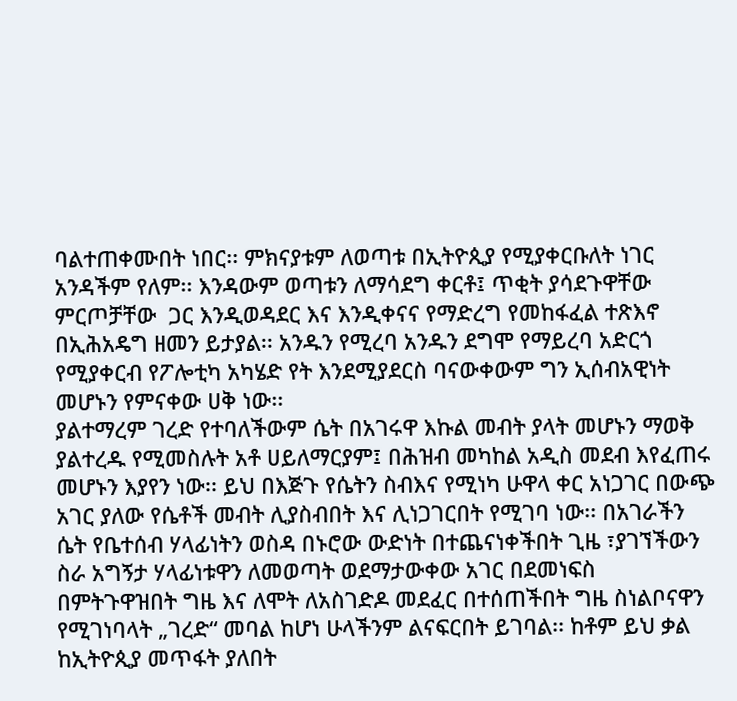ባልተጠቀሙበት ነበር፡፡ ምክናያቱም ለወጣቱ በኢትዮጲያ የሚያቀርቡለት ነገር አንዳችም የለም፡፡ እንዳውም ወጣቱን ለማሳደግ ቀርቶ፤ ጥቂት ያሳደጉዋቸው ምርጦቻቸው  ጋር እንዲወዳደር እና እንዲቀናና የማድረግ የመከፋፈል ተጽእኖ በኢሕአዴግ ዘመን ይታያል፡፡ አንዱን የሚረባ አንዱን ደግሞ የማይረባ አድርጎ የሚያቀርብ የፖሎቲካ አካሄድ የት እንደሚያደርስ ባናውቀውም ግን ኢሰብአዊነት መሆኑን የምናቀው ሀቅ ነው፡፡
ያልተማረም ገረድ የተባለችውም ሴት በአገሩዋ እኩል መብት ያላት መሆኑን ማወቅ ያልተረዱ የሚመስሉት አቶ ሀይለማርያም፤ በሕዝብ መካከል አዲስ መደብ እየፈጠሩ መሆኑን እያየን ነው፡፡ ይህ በእጅጉ የሴትን ስብእና የሚነካ ሁዋላ ቀር አነጋገር በውጭ አገር ያለው የሴቶች መብት ሊያስብበት እና ሊነጋገርበት የሚገባ ነው፡፡ በአገራችን  ሴት የቤተሰብ ሃላፊነትን ወስዳ በኑሮው ውድነት በተጨናነቀችበት ጊዜ ፣ያገኘችውን ስራ አግኝታ ሃላፊነቱዋን ለመወጣት ወደማታውቀው አገር በደመነፍስ በምትጉዋዝበት ግዜ እና ለሞት ለአስገድዶ መደፈር በተሰጠችበት ግዜ ስነልቦናዋን የሚገነባላት „ገረድ“ መባል ከሆነ ሁላችንም ልናፍርበት ይገባል፡፡ ከቶም ይህ ቃል ከኢትዮጲያ መጥፋት ያለበት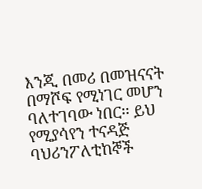እንጂ በመሪ በመዝናናት በማሾፍ የሚነገር መሆን ባለተገባው ነበር፡፡ ይህ የሚያሳየን ተናዳጅ ባህሪንፖለቲከኞች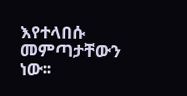እየተላበሱ መምጣታቸውን ነው፡፡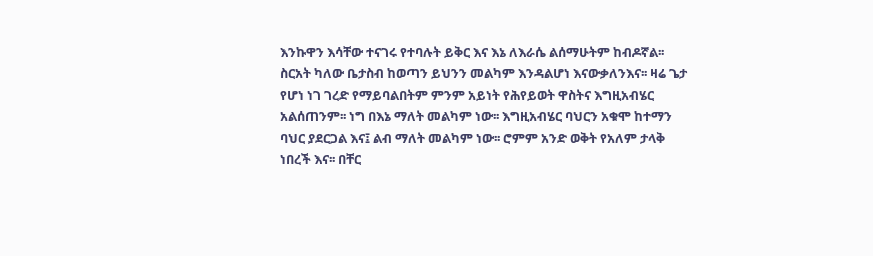እንኩዋን እሳቸው ተናገሩ የተባሉት ይቅር እና እኔ ለእራሴ ልሰማሁትም ከብዶኛል፡፡ ስርአት ካለው ቤታስብ ከወጣን ይህንን መልካም እንዳልሆነ እናውቃለንእና፡፡ ዛሬ ጌታ የሆነ ነገ ገረድ የማይባልበትም ምንም አይነት የሕየይወት ዋስትና እግዚአብሄር አልሰጠንም፡፡ ነግ በእኔ ማለት መልካም ነው፡፡ እግዚአብሄር ባህርን አቁሞ ከተማን ባህር ያደርጋል እና፤ ልብ ማለት መልካም ነው፡፡ ሮምም አንድ ወቅት የአለም ታላቅ ነበረች እና፡፡ በቸር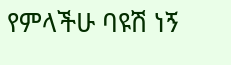የምላችሁ ባዩሽ ነኝ